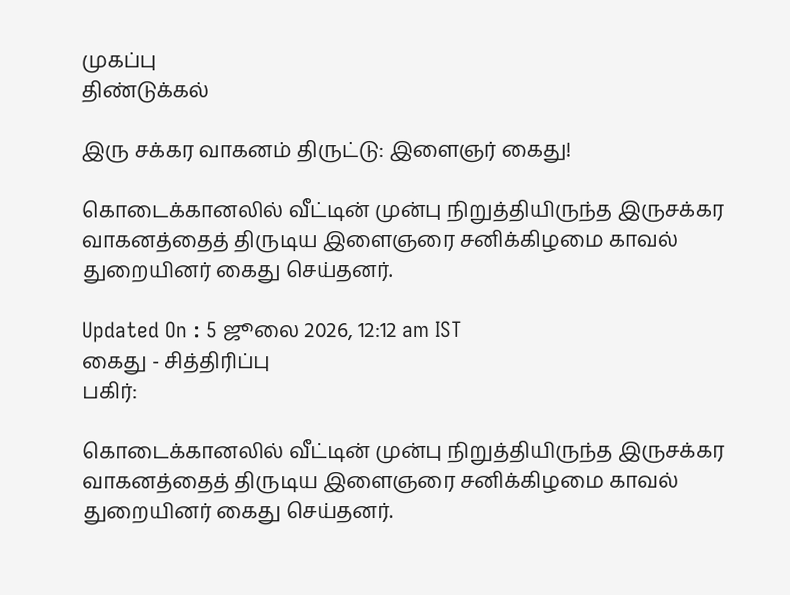முகப்பு
திண்டுக்கல்

இரு சக்கர வாகனம் திருட்டு: இளைஞர் கைது!

கொடைக்கானலில் வீட்டின் முன்பு நிறுத்தியிருந்த இருசக்கர வாகனத்தைத் திருடிய இளைஞரை சனிக்கிழமை காவல் துறையினர் கைது செய்தனர்.

Updated On : 5 ஜூலை 2026, 12:12 am IST
கைது - சித்திரிப்பு
பகிர்:

கொடைக்கானலில் வீட்டின் முன்பு நிறுத்தியிருந்த இருசக்கர வாகனத்தைத் திருடிய இளைஞரை சனிக்கிழமை காவல் துறையினர் கைது செய்தனர்.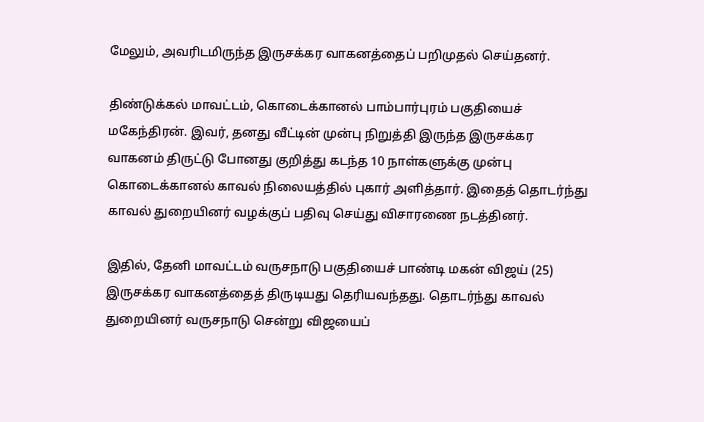மேலும், அவரிடமிருந்த இருசக்கர வாகனத்தைப் பறிமுதல் செய்தனர்.

திண்டுக்கல் மாவட்டம், கொடைக்கானல் பாம்பார்புரம் பகுதியைச் மகேந்திரன். இவர், தனது வீட்டின் முன்பு நிறுத்தி இருந்த இருசக்கர வாகனம் திருட்டு போனது குறித்து கடந்த 10 நாள்களுக்கு முன்பு கொடைக்கானல் காவல் நிலையத்தில் புகார் அளித்தார். இதைத் தொடர்ந்து காவல் துறையினர் வழக்குப் பதிவு செய்து விசாரணை நடத்தினர்.

இதில், தேனி மாவட்டம் வருசநாடு பகுதியைச் பாண்டி மகன் விஜய் (25) இருசக்கர வாகனத்தைத் திருடியது தெரியவந்தது. தொடர்ந்து காவல் துறையினர் வருசநாடு சென்று விஜயைப்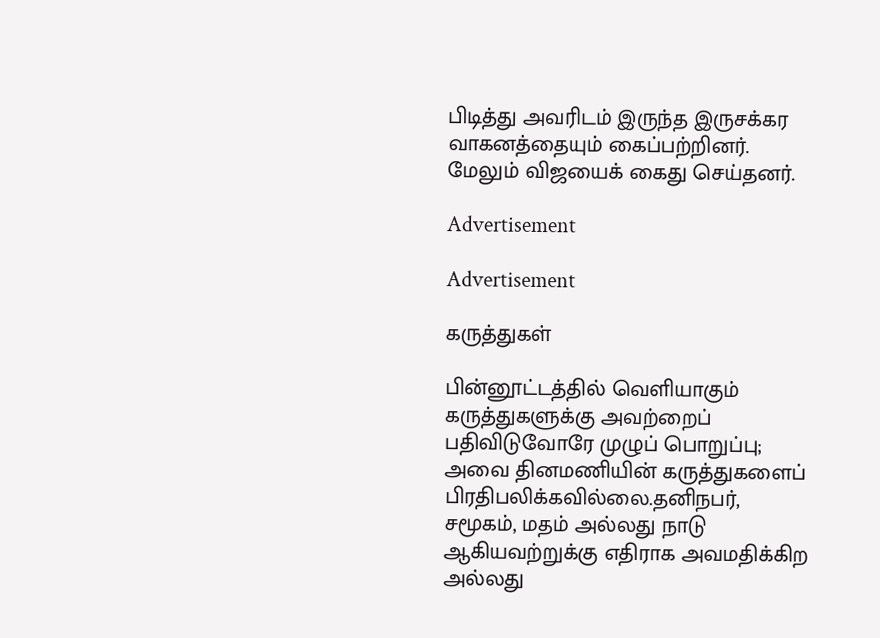பிடித்து அவரிடம் இருந்த இருசக்கர வாகனத்தையும் கைப்பற்றினர். மேலும் விஜயைக் கைது செய்தனர்.

Advertisement

Advertisement

கருத்துகள்

பின்னூட்டத்தில் வெளியாகும் கருத்துகளுக்கு அவற்றைப் பதிவிடுவோரே முழுப் பொறுப்பு; அவை தினமணியின் கருத்துகளைப் பிரதிபலிக்கவில்லை.தனிநபர், சமூகம், மதம் அல்லது நாடு ஆகியவற்றுக்கு எதிராக அவமதிக்கிற அல்லது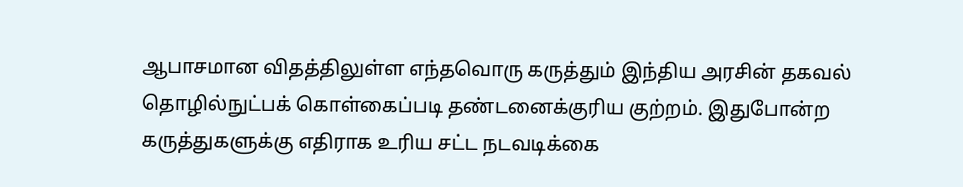ஆபாசமான விதத்திலுள்ள எந்தவொரு கருத்தும் இந்திய அரசின் தகவல் தொழில்நுட்பக் கொள்கைப்படி தண்டனைக்குரிய குற்றம். இதுபோன்ற கருத்துகளுக்கு எதிராக உரிய சட்ட நடவடிக்கை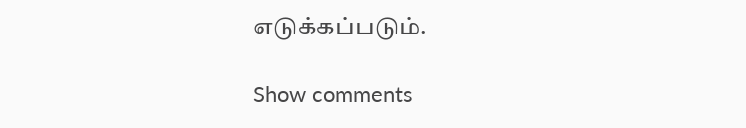எடுக்கப்படும்.

Show comments